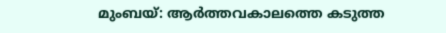മുംബയ്: ആർത്തവകാലത്തെ കടുത്ത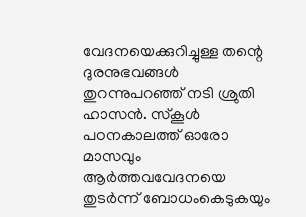വേദനയെക്കുറിച്ചുള്ള തന്റെ ദുരനുഭവങ്ങൾ തുറന്നുപറഞ്ഞ് നടി ശ്രുതി ഹാസൻ. സ്കൂൾ പഠനകാലത്ത് ഓരോ മാസവും ആർത്തവവേദനയെ തുടർന്ന് ബോധംകെടുകയും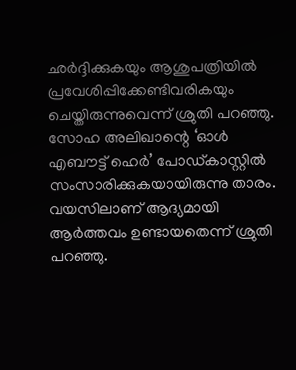ഛർദ്ദിക്കുകയും ആശുപത്രിയിൽ പ്രവേശിപ്പിക്കേണ്ടിവരികയും ചെയ്തിരുന്നുവെന്ന് ശ്രുതി പറഞ്ഞു. സോഹ അലിഖാന്റെ ‘ഓൾ എബൗട്ട് ഹെർ’ പോഡ്കാസ്റ്റിൽ സംസാരിക്കുകയായിരുന്നു താരം.
വയസിലാണ് ആദ്യമായി ആർത്തവം ഉണ്ടായതെന്ന് ശ്രുതി പറഞ്ഞു.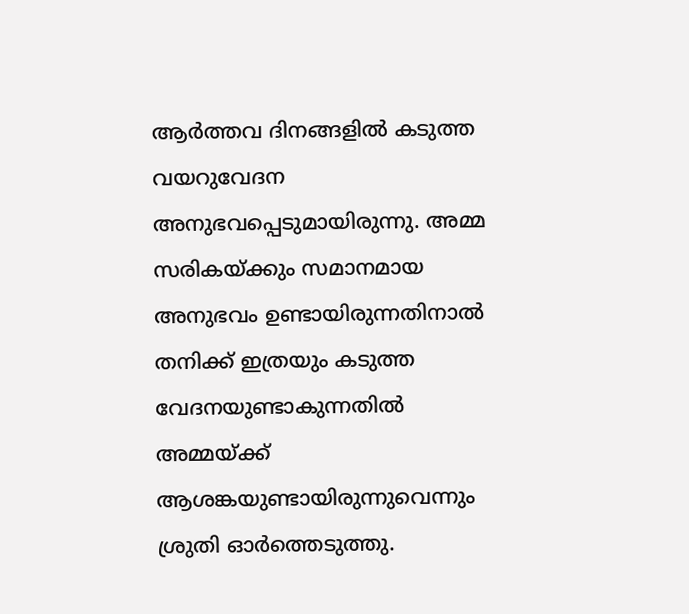ആർത്തവ ദിനങ്ങളിൽ കടുത്ത വയറുവേദന അനുഭവപ്പെടുമായിരുന്നു. അമ്മ സരികയ്ക്കും സമാനമായ അനുഭവം ഉണ്ടായിരുന്നതിനാൽ തനിക്ക് ഇത്രയും കടുത്ത വേദനയുണ്ടാകുന്നതിൽ അമ്മയ്ക്ക് ആശങ്കയുണ്ടായിരുന്നുവെന്നും ശ്രുതി ഓർത്തെടുത്തു.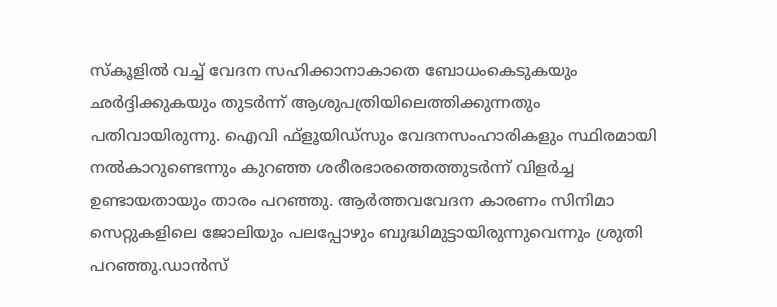സ്കൂളിൽ വച്ച് വേദന സഹിക്കാനാകാതെ ബോധംകെടുകയും ഛർദ്ദിക്കുകയും തുടർന്ന് ആശുപത്രിയിലെത്തിക്കുന്നതും പതിവായിരുന്നു. ഐവി ഫ്ളൂയിഡ്സും വേദനസംഹാരികളും സ്ഥിരമായി നൽകാറുണ്ടെന്നും കുറഞ്ഞ ശരീരഭാരത്തെത്തുടർന്ന് വിളർച്ച ഉണ്ടായതായും താരം പറഞ്ഞു. ആർത്തവവേദന കാരണം സിനിമാ സെറ്റുകളിലെ ജോലിയും പലപ്പോഴും ബുദ്ധിമുട്ടായിരുന്നുവെന്നും ശ്രുതി പറഞ്ഞു.ഡാൻസ്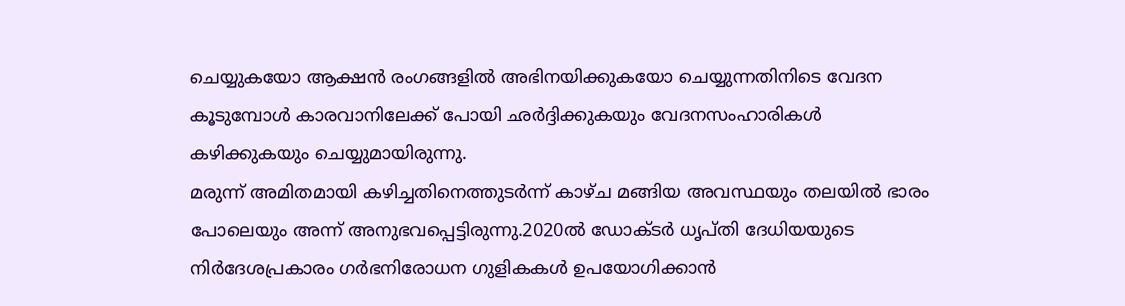ചെയ്യുകയോ ആക്ഷൻ രംഗങ്ങളിൽ അഭിനയിക്കുകയോ ചെയ്യുന്നതിനിടെ വേദന കൂടുമ്പോൾ കാരവാനിലേക്ക് പോയി ഛർദ്ദിക്കുകയും വേദനസംഹാരികൾ കഴിക്കുകയും ചെയ്യുമായിരുന്നു.
മരുന്ന് അമിതമായി കഴിച്ചതിനെത്തുടർന്ന് കാഴ്ച മങ്ങിയ അവസ്ഥയും തലയിൽ ഭാരം പോലെയും അന്ന് അനുഭവപ്പെട്ടിരുന്നു.2020ൽ ഡോക്ടർ ധൃപ്തി ദേധിയയുടെ നിർദേശപ്രകാരം ഗർഭനിരോധന ഗുളികകൾ ഉപയോഗിക്കാൻ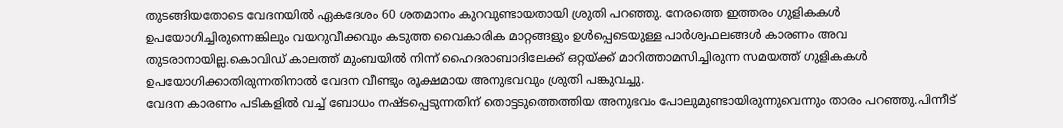തുടങ്ങിയതോടെ വേദനയിൽ ഏകദേശം 60 ശതമാനം കുറവുണ്ടായതായി ശ്രുതി പറഞ്ഞു. നേരത്തെ ഇത്തരം ഗുളികകൾ ഉപയോഗിച്ചിരുന്നെങ്കിലും വയറുവീക്കവും കടുത്ത വൈകാരിക മാറ്റങ്ങളും ഉൾപ്പെടെയുള്ള പാർശ്വഫലങ്ങൾ കാരണം അവ തുടരാനായില്ല.കൊവിഡ് കാലത്ത് മുംബയിൽ നിന്ന് ഹൈദരാബാദിലേക്ക് ഒറ്റയ്ക്ക് മാറിത്താമസിച്ചിരുന്ന സമയത്ത് ഗുളികകൾ ഉപയോഗിക്കാതിരുന്നതിനാൽ വേദന വീണ്ടും രൂക്ഷമായ അനുഭവവും ശ്രുതി പങ്കുവച്ചു.
വേദന കാരണം പടികളിൽ വച്ച് ബോധം നഷ്ടപ്പെടുന്നതിന് തൊട്ടടുത്തെത്തിയ അനുഭവം പോലുമുണ്ടായിരുന്നുവെന്നും താരം പറഞ്ഞു.പിന്നീട്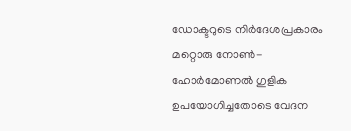ഡോക്ടറുടെ നിർദേശപ്രകാരം മറ്റൊരു നോൺ-ഹോർമോണൽ ഗുളിക ഉപയോഗിച്ചതോടെ വേദന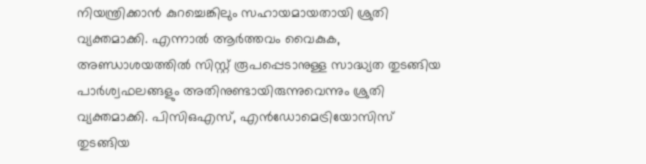നിയന്ത്രിക്കാൻ കുറച്ചെങ്കിലും സഹായമായതായി ശ്രുതി വ്യക്തമാക്കി. എന്നാൽ ആർത്തവം വൈകുക, അണ്ഡാശയത്തിൽ സിസ്റ്റ് രൂപപ്പെടാനുള്ള സാദ്ധ്യത തുടങ്ങിയ പാർശ്വഫലങ്ങളും അതിനുണ്ടായിരുന്നുവെന്നും ശ്രുതി വ്യക്തമാക്കി. പിസിഒഎസ്, എൻഡോമെട്രിയോസിസ് തുടങ്ങിയ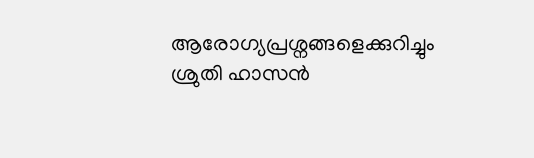ആരോഗ്യപ്രശ്നങ്ങളെക്കുറിച്ചും ശ്രുതി ഹാസൻ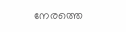നേരത്തെ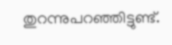തുറന്നുപറഞ്ഞിട്ടുണ്ട്.